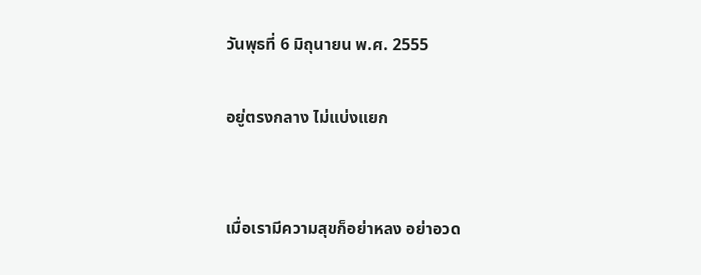วันพุธที่ 6 มิถุนายน พ.ศ. 2555

อยู่ตรงกลาง ไม่แบ่งแยก


เมื่อเรามีความสุขก็อย่าหลง อย่าอวด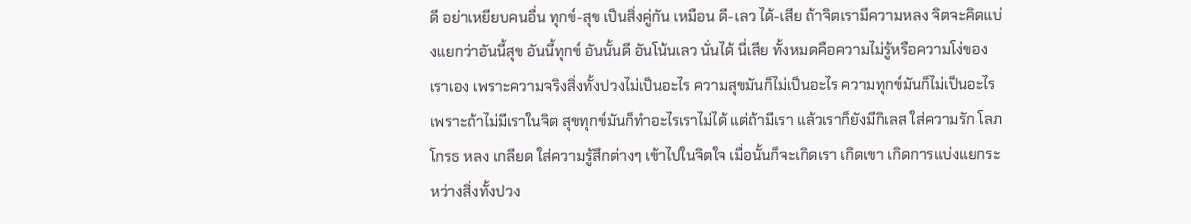ดี อย่าเหยียบคนอื่น ทุกข์-สุข เป็นสิ่งคู่กัน เหมือน ดี-เลว ได้-เสีย ถ้าจิตเรามีความหลง จิตจะคิดแบ่งแยกว่าอันนี้สุข อันนี้ทุกข์ อันนั้นดี อันโน้นเลว นั่นได้ นี่เสีย ทั้งหมดคือความไม่รู้หรือความโง่ของเราเอง เพราะความจริงสิ่งทั้งปวงไม่เป็นอะไร ความสุขมันก็ไม่เป็นอะไร ความทุกข์มันก็ไม่เป็นอะไร เพราะถ้าไม่มีเราในจิต สุขทุกข์มันก็ทำอะไรเราไม่ได้ แต่ถ้ามีเรา แล้วเราก็ยังมีกิเลส ใส่ความรัก โลภ โกรธ หลง เกลียด ใส่ความรู้สึกต่างๆ เข้าไปในจิตใจ เมื่อนั้นก็จะเกิดเรา เกิดเขา เกิดการแบ่งแยกระหว่างสิ่งทั้งปวง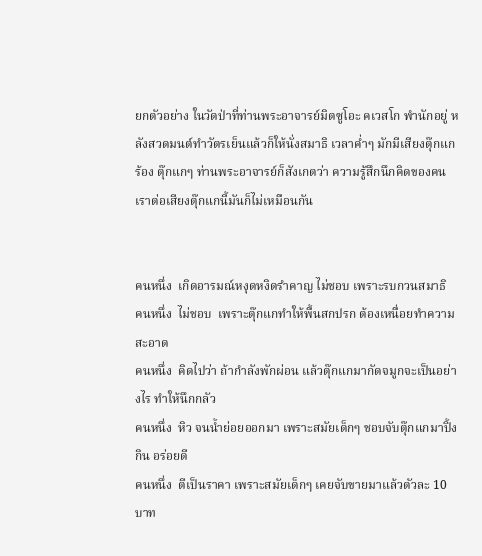ยกตัวอย่าง ในวัดป่าที่ท่านพระอาจารย์มิตซูโอะ คเวสโก พำนักอยู่ หลังสวดมนต์ทำวัตรเย็นแล้วก็ให้นั่งสมาธิ เวลาค่ำๆ มักมีเสียงตุ๊กแกร้อง ตุ๊กแกๆ ท่านพระอาจารย์ก็สังเกตว่า ความรู้สึกนึกคิดของคนเราต่อเสียงตุ๊กแกนี้มันก็ไม่เหมือนกัน


คนหนึ่ง  เกิดอารมณ์หงุดหงิดรำคาญ ไม่ชอบ เพราะรบกวนสมาธิ
คนหนึ่ง  ไม่ชอบ  เพราะตุ๊กแกทำให้พื้นสกปรก ต้องเหนื่อยทำความสะอาด
คนหนึ่ง  คิดไปว่า ถ้ากำลังพักผ่อน แล้วตุ๊กแกมากัดจมูกจะเป็นอย่างไร ทำให้นึกกลัว
คนหนึ่ง  หิว จนน้ำย่อยออกมา เพราะสมัยเด็กๆ ชอบจับตุ๊กแกมาปิ้งกิน อร่อยดี
คนหนึ่ง  ตีเป็นราคา เพราะสมัยเด็กๆ เคยจับขายมาแล้วตัวละ 10 บาท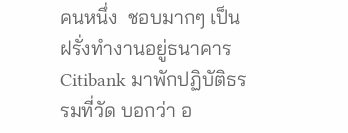คนหนึ่ง  ชอบมากๆ เป็นฝรั่งทำงานอยู่ธนาคาร Citibank มาพักปฏิบัติธรรมที่วัด บอกว่า อ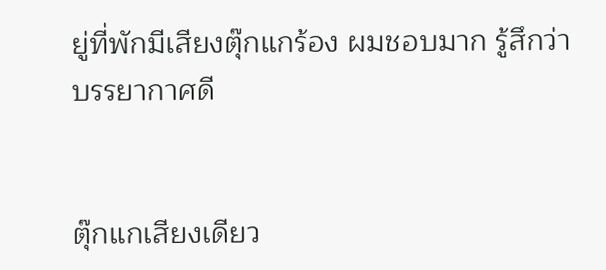ยู่ที่พักมีเสียงตุ๊กแกร้อง ผมชอบมาก รู้สึกว่าบรรยากาศดี


ตุ๊กแกเสียงเดียว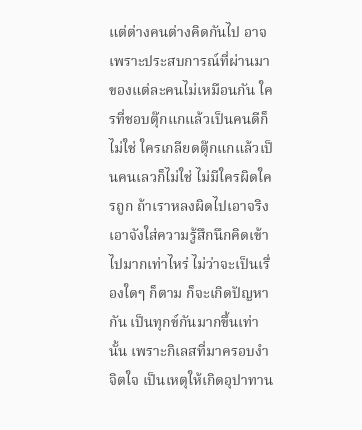แต่ต่างคนต่างคิดกันไป อาจเพราะประสบการณ์ที่ผ่านมาของแต่ละคนไม่เหมือนกัน ใครที่ชอบตุ๊กแกแล้วเป็นคนดีก็ไม่ใช่ ใครเกลียดตุ๊กแกแล้วเป็นคนเลวก็ไม่ใช่ ไม่มีใครผิดใครถูก ถ้าเราหลงผิดไปเอาจริงเอาจังใส่ความรู้สึกนึกคิดเข้าไปมากเท่าไหร่ ไม่ว่าจะเป็นเรื่องใดๆ ก็ตาม ก็จะเกิดปัญหากัน เป็นทุกข์กันมากขึ้นเท่านั้น เพราะกิเลสที่มาครอบงำจิตใจ เป็นเหตุให้เกิดอุปาทาน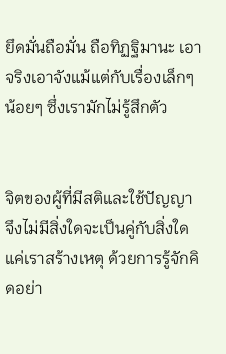ยึดมั่นถือมั่น ถือทิฏฐิมานะ เอาจริงเอาจังแม้แต่กับเรื่องเล็กๆ น้อยๆ ซึ่งเรามักไม่รู้สึกตัว


จิตของผู้ที่มีสติและใช้ปัญญา จึงไม่มีสิ่งใดจะเป็นคู่กับสิ่งใด แค่เราสร้างเหตุ ด้วยการรู้จักคิดอย่า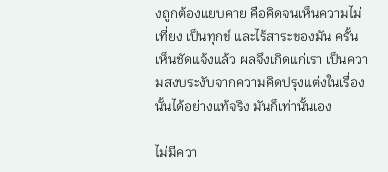งถูกต้องแยบคาย คือคิดจนเห็นความไม่เที่ยง เป็นทุกข์ และไร้สาระของมัน ครั้นเห็นชัดแจ้งแล้ว ผลจึงเกิดแก่เรา เป็นความสงบระงับจากความคิดปรุงแต่งในเรื่องนั้นได้อย่างแท้จริง มันก็เท่านั้นเอง

ไม่มีควา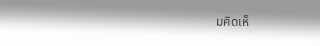มคิดเห็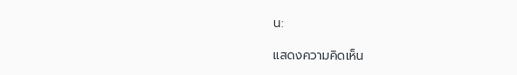น:

แสดงความคิดเห็น